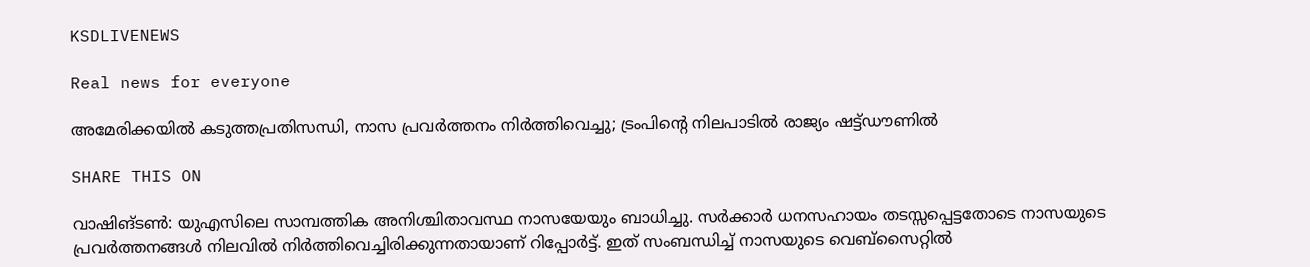KSDLIVENEWS

Real news for everyone

അമേരിക്കയിൽ കടുത്തപ്രതിസന്ധി, നാസ പ്രവർത്തനം നിർത്തിവെച്ചു; ട്രംപിന്റെ നിലപാടിൽ രാജ്യം ഷട്ട്ഡൗണിൽ

SHARE THIS ON

വാഷിങ്ടൺ: യുഎസിലെ സാമ്പത്തിക അനിശ്ചിതാവസ്ഥ നാസയേയും ബാധിച്ചു. സർക്കാർ ധനസഹായം തടസ്സപ്പെട്ടതോടെ നാസയുടെ പ്രവർത്തനങ്ങൾ നിലവിൽ നിർത്തിവെച്ചിരിക്കുന്നതായാണ് റിപ്പോർട്ട്. ഇത് സംബന്ധിച്ച് നാസയുടെ വെബ്സൈറ്റിൽ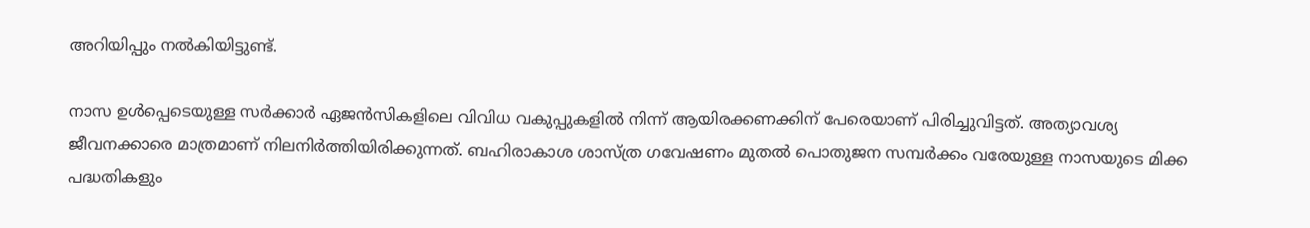അറിയിപ്പും നൽകിയിട്ടുണ്ട്.

നാസ ഉൾപ്പെടെയുള്ള സർക്കാർ ഏജൻസികളിലെ വിവിധ വകുപ്പുകളിൽ നിന്ന് ആയിരക്കണക്കിന് പേരെയാണ് പിരിച്ചുവിട്ടത്. അത്യാവശ്യ ജീവനക്കാരെ മാത്രമാണ് നിലനിർത്തിയിരിക്കുന്നത്. ബഹിരാകാശ ശാസ്ത്ര ഗവേഷണം മുതൽ പൊതുജന സമ്പർക്കം വരേയുള്ള നാസയുടെ മിക്ക പദ്ധതികളും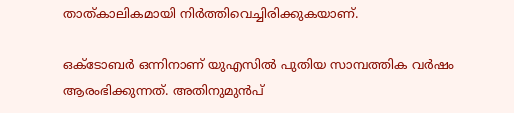താത്കാലികമായി നിർത്തിവെച്ചിരിക്കുകയാണ്.

ഒക്ടോബര്‍ ഒന്നിനാണ് യുഎസില്‍ പുതിയ സാമ്പത്തിക വര്‍ഷം ആരംഭിക്കുന്നത്. അതിനുമുന്‍പ്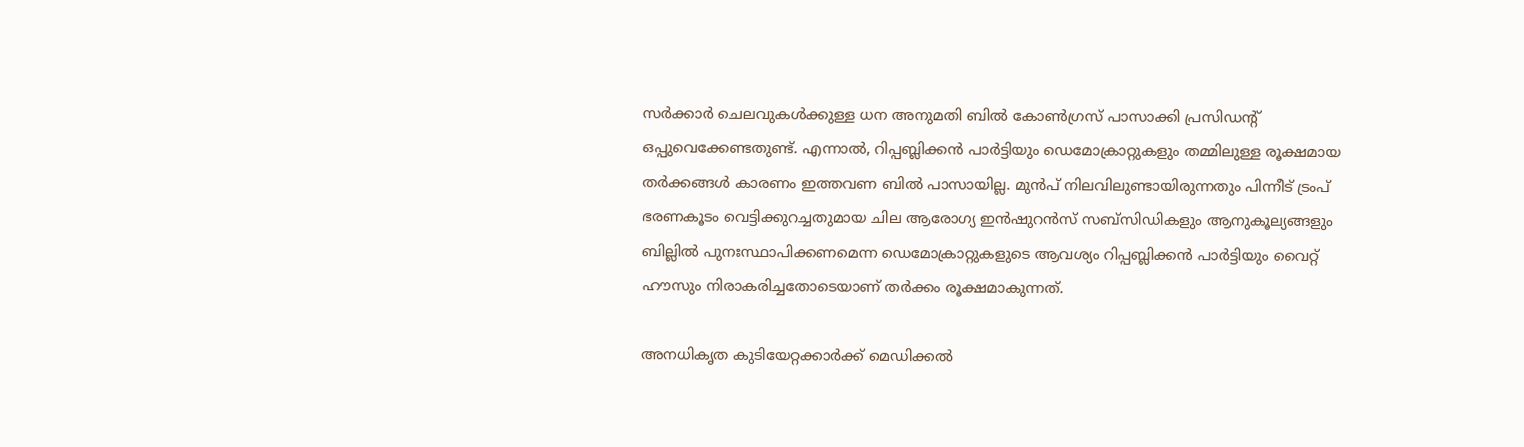സര്‍ക്കാര്‍ ചെലവുകള്‍ക്കുള്ള ധന അനുമതി ബില്‍ കോണ്‍ഗ്രസ് പാസാക്കി പ്രസിഡന്റ് ഒപ്പുവെക്കേണ്ടതുണ്ട്. എന്നാല്‍, റിപ്പബ്ലിക്കന്‍ പാര്‍ട്ടിയും ഡെമോക്രാറ്റുകളും തമ്മിലുള്ള രൂക്ഷമായ തര്‍ക്കങ്ങള്‍ കാരണം ഇത്തവണ ബില്‍ പാസായില്ല. മുന്‍പ് നിലവിലുണ്ടായിരുന്നതും പിന്നീട് ട്രംപ് ഭരണകൂടം വെട്ടിക്കുറച്ചതുമായ ചില ആരോഗ്യ ഇന്‍ഷുറന്‍സ് സബ്സിഡികളും ആനുകൂല്യങ്ങളും ബില്ലില്‍ പുനഃസ്ഥാപിക്കണമെന്ന ഡെമോക്രാറ്റുകളുടെ ആവശ്യം റിപ്പബ്ലിക്കന്‍ പാര്‍ട്ടിയും വൈറ്റ് ഹൗസും നിരാകരിച്ചതോടെയാണ് തര്‍ക്കം രൂക്ഷമാകുന്നത്.

അനധികൃത കുടിയേറ്റക്കാര്‍ക്ക് മെഡിക്കല്‍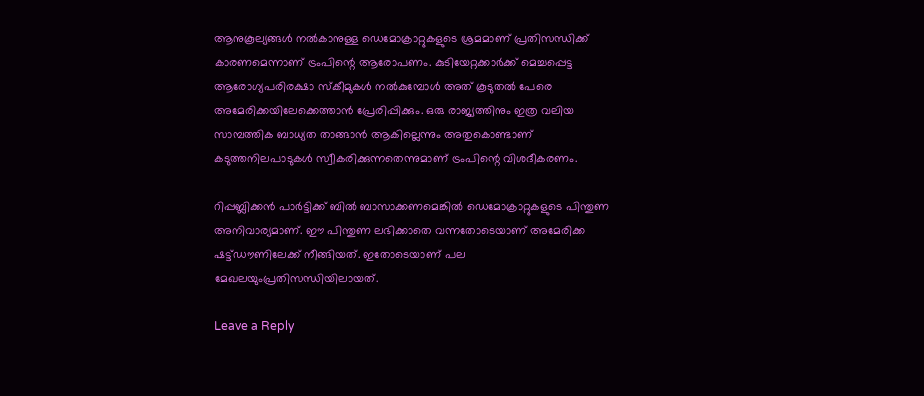ആനുകൂല്യങ്ങള്‍ നല്‍കാനുള്ള ഡെമോക്രാറ്റുകളുടെ ശ്രമമാണ് പ്രതിസന്ധിക്ക് കാരണമെന്നാണ് ട്രംപിന്റെ ആരോപണം. കുടിയേറ്റക്കാര്‍ക്ക് മെച്ചപ്പെട്ട ആരോഗ്യപരിരക്ഷാ സ്‌കീമുകള്‍ നല്‍കുമ്പോള്‍ അത് കൂടുതല്‍ പേരെ അമേരിക്കയിലേക്കെത്താന്‍ പ്രേരിപ്പിക്കും. ഒരു രാജ്യത്തിനും ഇത്ര വലിയ സാമ്പത്തിക ബാധ്യത താങ്ങാന്‍ ആകില്ലെന്നും അതുകൊണ്ടാണ് കടുത്തനിലപാടുകള്‍ സ്വീകരിക്കുന്നതെന്നുമാണ് ട്രംപിന്റെ വിശദീകരണം.

റിപ്പബ്ലിക്കന്‍ പാര്‍ട്ടിക്ക് ബില്‍ ബാസാക്കണമെങ്കില്‍ ഡെമോക്രാറ്റുകളുടെ പിന്തുണ അനിവാര്യമാണ്. ഈ പിന്തുണ ലഭിക്കാതെ വന്നതോടെയാണ് അമേരിക്ക ഷട്ട്ഡൗണിലേക്ക് നീങ്ങിയത്. ഇതോടെയാണ് പല മേഖലയുംപ്രതിസന്ധിയിലായത്.

Leave a Reply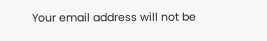Your email address will not be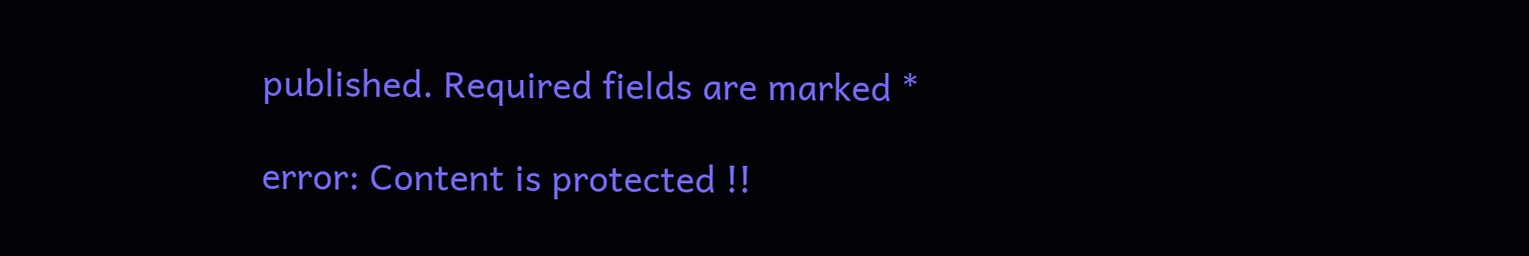published. Required fields are marked *

error: Content is protected !!